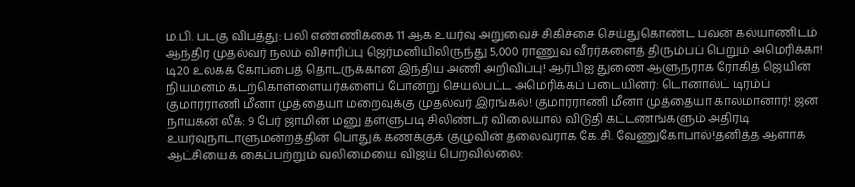ம.பி. படகு விபத்து: பலி எண்ணிக்கை 11 ஆக உயர்வு அறுவைச் சிகிச்சை செய்துகொண்ட பவன் கல்யாணிடம் ஆந்திர முதல்வர் நலம் விசாரிப்பு ஜெர்மனியிலிருந்து 5,000 ராணுவ வீரர்களைத் திரும்பப் பெறும் அமெரிக்கா! டி20 உலகக் கோப்பைத் தொடருக்கான இந்திய அணி அறிவிப்பு! ஆர்பிஐ துணை ஆளுநராக ரோகித் ஜெயின் நியமனம் கடற்கொள்ளையர்களைப் போன்று செயல்பட்ட அமெரிக்கப் படையினர்: டொனால்ட் டிரம்ப் குமாரராணி மீனா முத்தையா மறைவுக்கு முதல்வர் இரங்கல்! குமாரராணி மீனா முத்தையா காலமானார்! ஜன நாயகன் லீக்: 9 பேர் ஜாமின் மனு தள்ளுபடி சிலிண்டர் விலையால் விடுதி கட்டணங்களும் அதிரடி உயர்வுநாடாளுமன்றத்தின் பொதுக் கணக்குக் குழுவின் தலைவராக கே.சி. வேணுகோபால்!தனித்த ஆளாக ஆட்சியைக் கைப்பற்றும் வலிமையை விஜய் பெறவில்லை: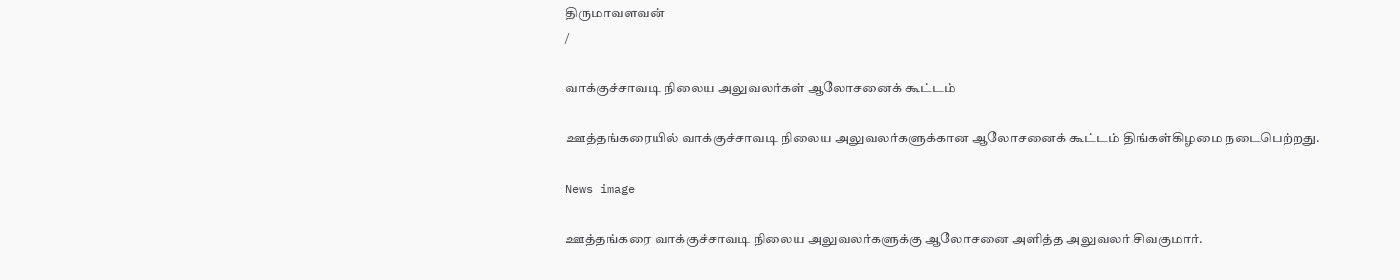திருமாவளவன்
/

வாக்குச்சாவடி நிலைய அலுவலர்கள் ஆலோசனைக் கூட்டம்

ஊத்தங்கரையில் வாக்குச்சாவடி நிலைய அலுவலர்களுக்கான ஆலோசனைக் கூட்டம் திங்கள்கிழமை நடைபெற்றது.

News image

ஊத்தங்கரை வாக்குச்சாவடி நிலைய அலுவலர்களுக்கு ஆலோசனை அளித்த அலுவலர் சிவகுமார்.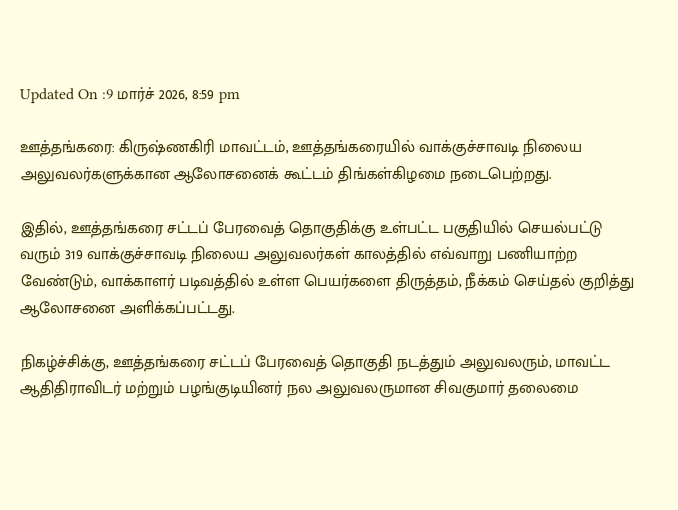Updated On :9 மார்ச் 2026, 8:59 pm

ஊத்தங்கரை: கிருஷ்ணகிரி மாவட்டம், ஊத்தங்கரையில் வாக்குச்சாவடி நிலைய அலுவலர்களுக்கான ஆலோசனைக் கூட்டம் திங்கள்கிழமை நடைபெற்றது.

இதில், ஊத்தங்கரை சட்டப் பேரவைத் தொகுதிக்கு உள்பட்ட பகுதியில் செயல்பட்டு வரும் 319 வாக்குச்சாவடி நிலைய அலுவலர்கள் காலத்தில் எவ்வாறு பணியாற்ற வேண்டும், வாக்காளர் படிவத்தில் உள்ள பெயர்களை திருத்தம், நீக்கம் செய்தல் குறித்து ஆலோசனை அளிக்கப்பட்டது.

நிகழ்ச்சிக்கு, ஊத்தங்கரை சட்டப் பேரவைத் தொகுதி நடத்தும் அலுவலரும், மாவட்ட ஆதிதிராவிடர் மற்றும் பழங்குடியினர் நல அலுவலருமான சிவகுமார் தலைமை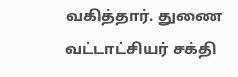வகித்தார். துணை வட்டாட்சியர் சக்தி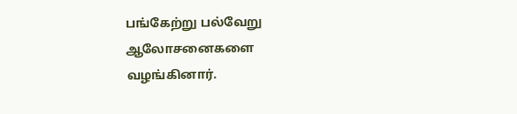பங்கேற்று பல்வேறு ஆலோசனைகளை வழங்கினார்.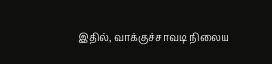இதில், வாக்குச்சாவடி நிலைய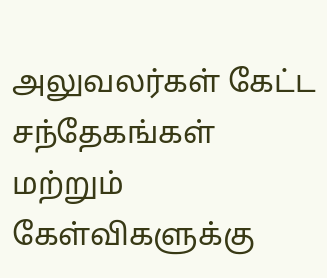அலுவலர்கள் கேட்ட சந்தேகங்கள் மற்றும் கேள்விகளுக்கு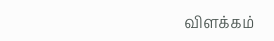விளக்கம்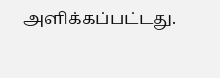அளிக்கப்பட்டது.